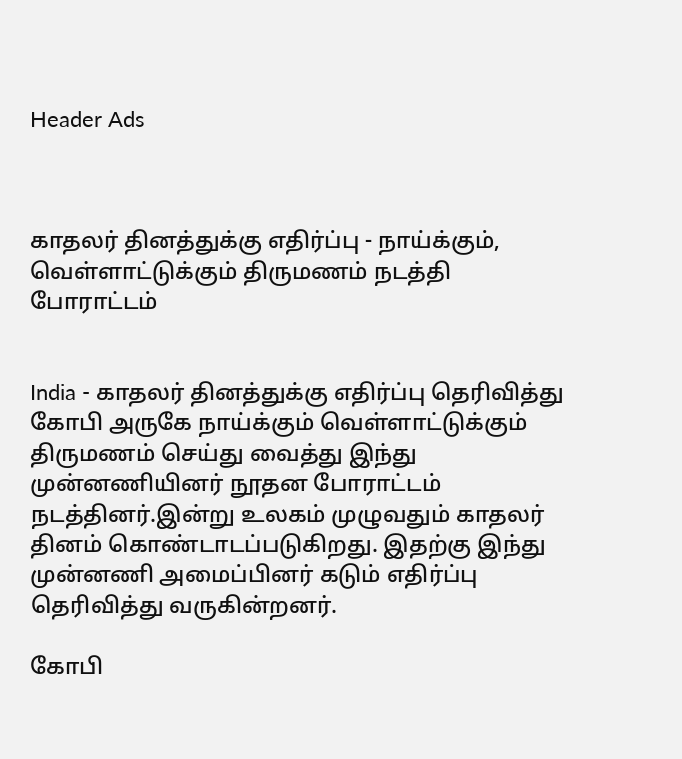Header Ads



காதலர் தினத்துக்கு எதிர்ப்பு - நாய்க்கும், வெள்ளாட்டுக்கும் திருமணம் நடத்தி போராட்டம்


India - காதலர் தினத்துக்கு எதிர்ப்பு தெரிவித்து கோபி அருகே நாய்க்கும் வெள்ளாட்டுக்கும் திருமணம் செய்து வைத்து இந்து முன்னணியினர் நூதன போராட்டம் நடத்தினர்.இன்று உலகம் முழுவதும் காதலர் தினம் கொண்டாடப்படுகிறது. இதற்கு இந்து முன்னணி அமைப்பினர் கடும் எதிர்ப்பு தெரிவித்து வருகின்றனர்.

கோபி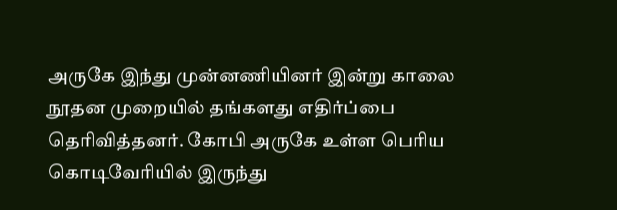அருகே இந்து முன்னணியினர் இன்று காலை நூதன முறையில் தங்களது எதிர்ப்பை தெரிவித்தனர். கோபி அருகே உள்ள பெரிய கொடிவேரியில் இருந்து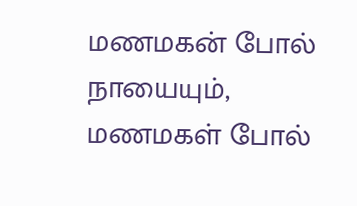மணமகன் போல் நாயையும், மணமகள் போல்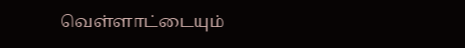வெள்ளாட்டையும்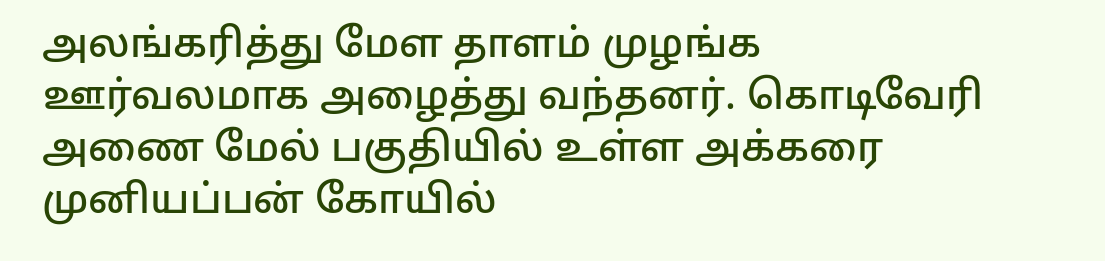அலங்கரித்து மேள தாளம் முழங்க ஊர்வலமாக அழைத்து வந்தனர். கொடிவேரி அணை மேல் பகுதியில் உள்ள அக்கரை முனியப்பன் கோயில்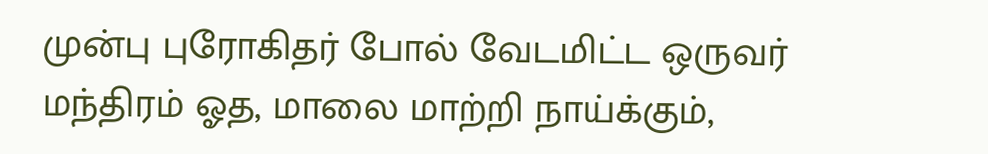முன்பு புரோகிதர் போல் வேடமிட்ட ஒருவர் மந்திரம் ஓத, மாலை மாற்றி நாய்க்கும்,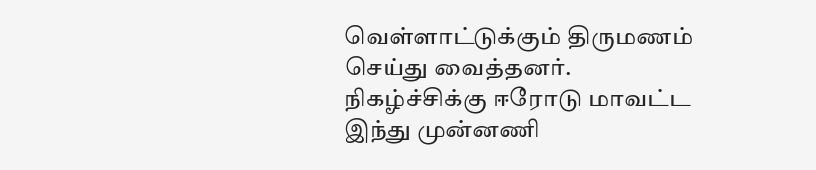வெள்ளாட்டுக்கும் திருமணம் செய்து வைத்தனர். நிகழ்ச்சிக்கு ஈரோடு மாவட்ட இந்து முன்னணி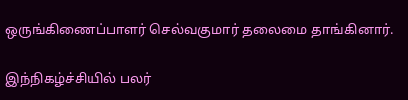ஒருங்கிணைப்பாளர் செல்வகுமார் தலைமை தாங்கினார்.

இந்நிகழ்ச்சியில் பலர்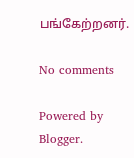பங்கேற்றனர்.

No comments

Powered by Blogger.